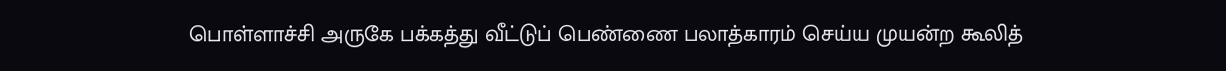பொள்ளாச்சி அருகே பக்கத்து வீட்டுப் பெண்ணை பலாத்காரம் செய்ய முயன்ற கூலித்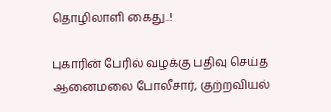தொழிலாளி கைது..!

புகாரின் பேரில் வழக்கு பதிவு செய்த ஆனைமலை போலீசார், குற்றவியல்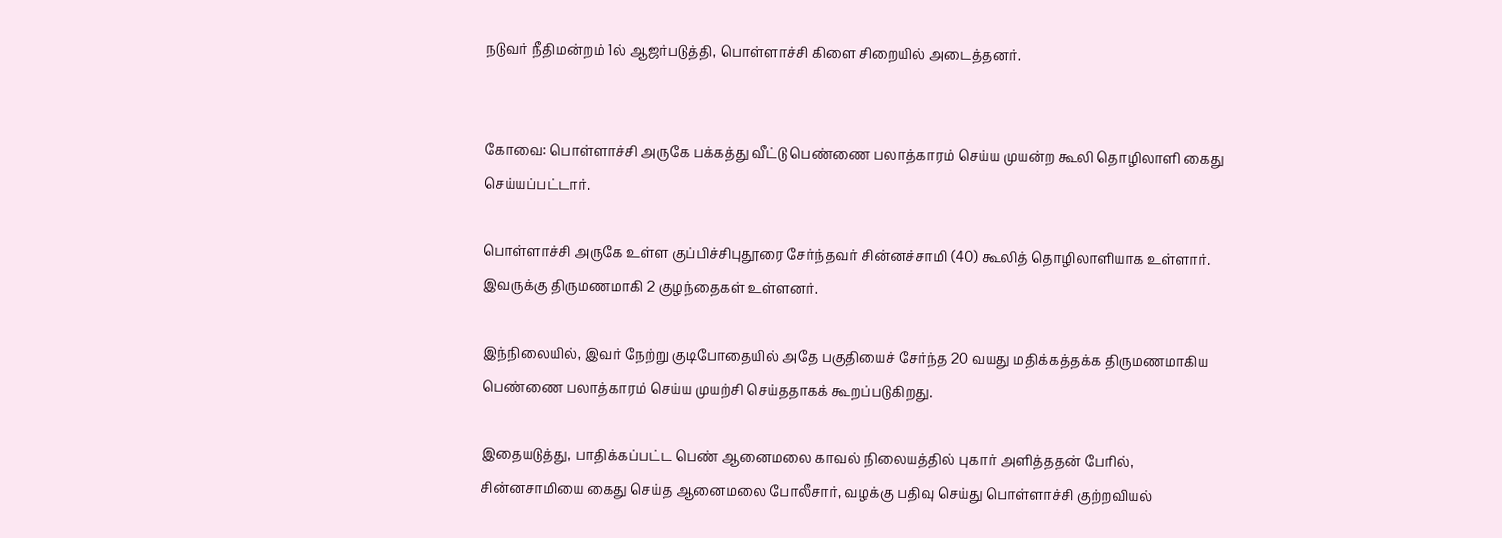நடுவர் நீதிமன்றம் 1ல் ஆஜர்படுத்தி, பொள்ளாச்சி கிளை சிறையில் அடைத்தனர்.


கோவை: பொள்ளாச்சி அருகே பக்கத்து வீட்டு பெண்ணை பலாத்காரம் செய்ய முயன்ற கூலி தொழிலாளி கைது செய்யப்பட்டார்.

பொள்ளாச்சி அருகே உள்ள குப்பிச்சிபுதூரை சேர்ந்தவர் சின்னச்சாமி (40) கூலித் தொழிலாளியாக உள்ளார். இவருக்கு திருமணமாகி 2 குழந்தைகள் உள்ளனர்.

இந்நிலையில், இவர் நேற்று குடிபோதையில் அதே பகுதியைச் சேர்ந்த 20 வயது மதிக்கத்தக்க திருமணமாகிய பெண்ணை பலாத்காரம் செய்ய முயற்சி செய்ததாகக் கூறப்படுகிறது.

இதையடுத்து, பாதிக்கப்பட்ட பெண் ஆனைமலை காவல் நிலையத்தில் புகார் அளித்ததன் பேரில், சின்னசாமியை கைது செய்த ஆனைமலை போலீசார், வழக்கு பதிவு செய்து பொள்ளாச்சி குற்றவியல்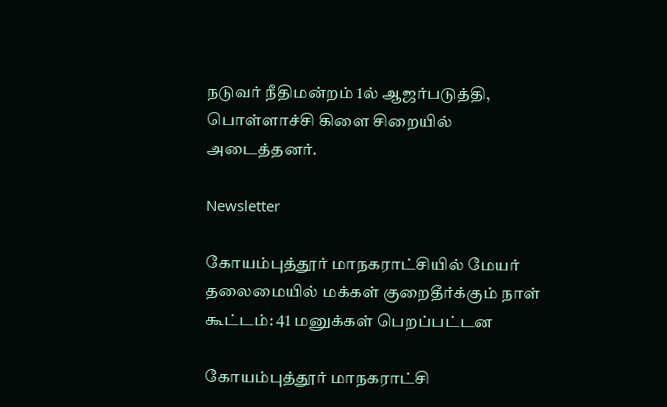நடுவர் நீதிமன்றம் 1ல் ஆஜர்படுத்தி, பொள்ளாச்சி கிளை சிறையில் அடைத்தனர்.

Newsletter

கோயம்புத்தூர் மாநகராட்சியில் மேயர் தலைமையில் மக்கள் குறைதீர்க்கும் நாள் கூட்டம்: 41 மனுக்கள் பெறப்பட்டன

கோயம்புத்தூர் மாநகராட்சி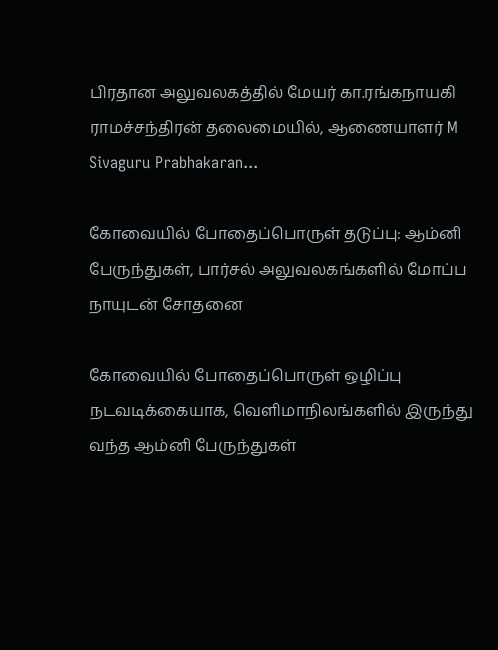பிரதான அலுவலகத்தில் மேயர் கா.ரங்கநாயகி ராமச்சந்திரன் தலைமையில், ஆணையாளர் M Sivaguru Prabhakaran...

கோவையில் போதைப்பொருள் தடுப்பு: ஆம்னி பேருந்துகள், பார்சல் அலுவலகங்களில் மோப்ப நாயுடன் சோதனை

கோவையில் போதைப்பொருள் ஒழிப்பு நடவடிக்கையாக, வெளிமாநிலங்களில் இருந்து வந்த ஆம்னி பேருந்துகள்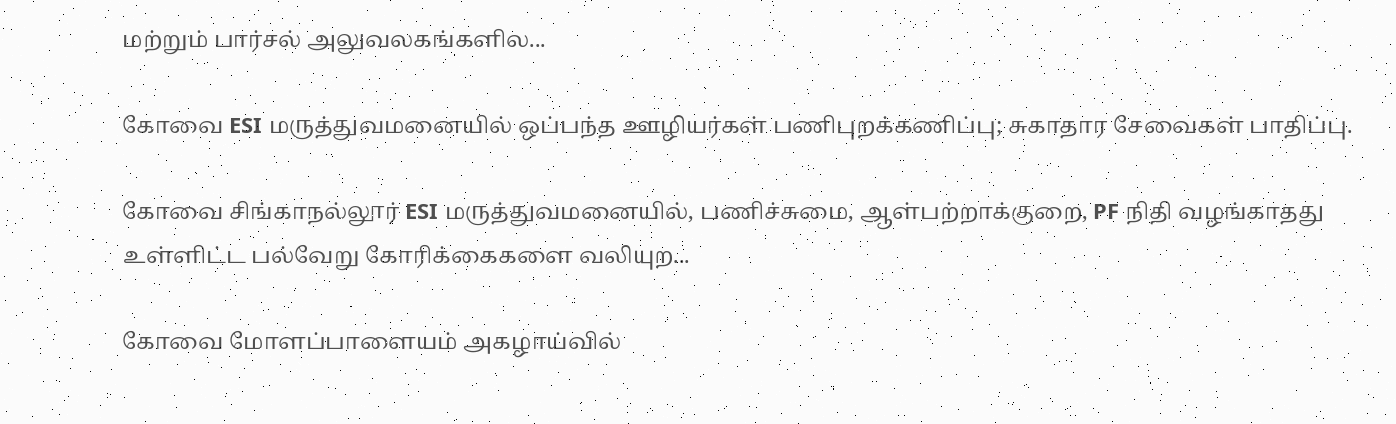மற்றும் பார்சல் அலுவலகங்களில...

கோவை ESI மருத்துவமனையில் ஒப்பந்த ஊழியர்கள் பணிபுறக்கணிப்பு; சுகாதார சேவைகள் பாதிப்பு.

கோவை சிங்காநல்லூர் ESI மருத்துவமனையில், பணிச்சுமை, ஆள்பற்றாக்குறை, PF நிதி வழங்காதது உள்ளிட்ட பல்வேறு கோரிக்கைகளை வலியுற...

கோவை மோளப்பாளையம் அகழாய்வில்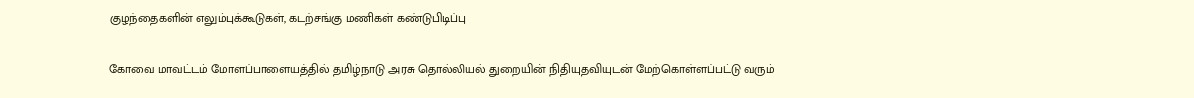குழந்தைகளின் எலும்புக்கூடுகள், கடற்சங்கு மணிகள் கண்டுபிடிப்பு

கோவை மாவட்டம் மோளப்பாளையத்தில் தமிழ்நாடு அரசு தொல்லியல் துறையின் நிதியுதவியுடன் மேற்கொள்ளப்பட்டு வரும்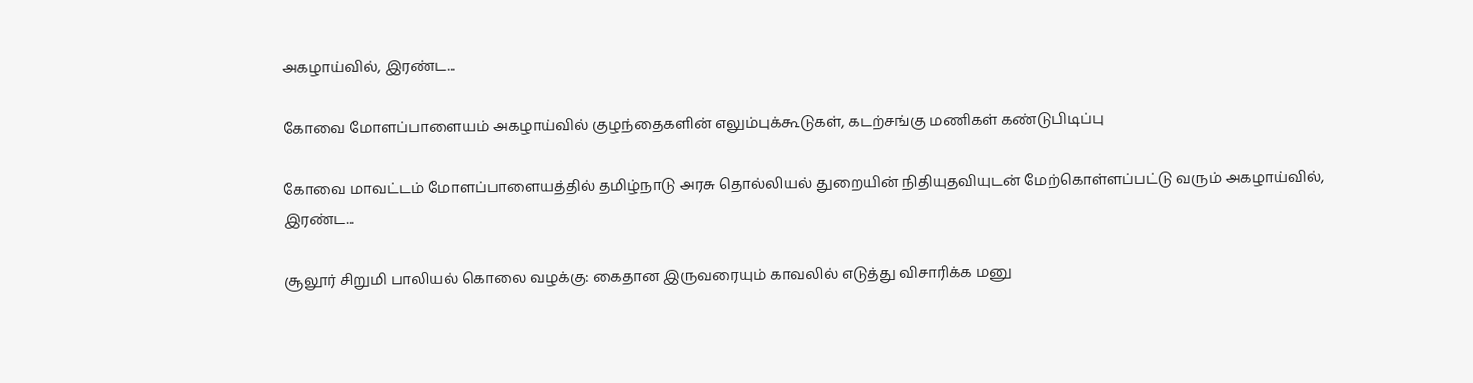அகழாய்வில், இரண்ட...

கோவை மோளப்பாளையம் அகழாய்வில் குழந்தைகளின் எலும்புக்கூடுகள், கடற்சங்கு மணிகள் கண்டுபிடிப்பு

கோவை மாவட்டம் மோளப்பாளையத்தில் தமிழ்நாடு அரசு தொல்லியல் துறையின் நிதியுதவியுடன் மேற்கொள்ளப்பட்டு வரும் அகழாய்வில், இரண்ட...

சூலூர் சிறுமி பாலியல் கொலை வழக்கு: கைதான இருவரையும் காவலில் எடுத்து விசாரிக்க மனு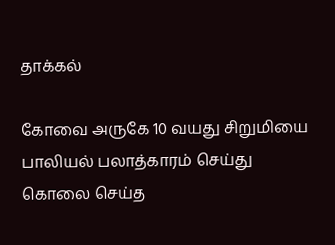தாக்கல்

கோவை அருகே 10 வயது சிறுமியை பாலியல் பலாத்காரம் செய்து கொலை செய்த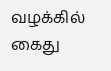வழக்கில் கைது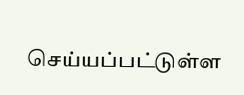செய்யப்பட்டுள்ள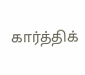கார்த்திக்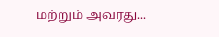மற்றும் அவரது...